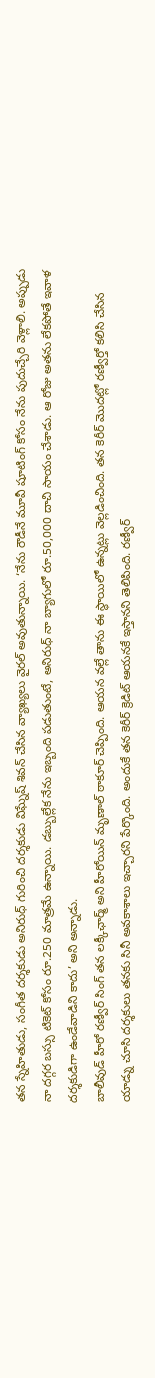తన స్నేహితుడు, సంగీత దర్శకుడు అనిరుధ్ గురించి దర్శకుడు విఘ్నేష్ శివన్ చేసిన వ్యాఖ్యలు వైరల్ అవుతున్నాయి. ‘నేను రౌడీనే మూవీ షూటింగ్ కోసం నేను పుదుచ్చేరి వెళ్లాలి. అప్పుడు నా దగ్గర బస్సు టికెట్ కోసం రూ.250 మాత్రమే ఉన్నాయి. డబ్బుల్లేక నేను ఇబ్బంది పడుతుంటే, అనిరుధ్ నా బ్యాగులో రూ.50,000 దాచి సాయం చేశాడు. ఆ రోజు అతను లేకపోతే ఇవాళ దర్శకుడిగా ఉండేవాడిని కాదు’ అని అన్నాడు.
బాలీవుడ్ హీరో రణ్వీర్ సింగ్ తన లక్కీఛార్మ్ అని హీరోయిన్ మృణాల్ ఠాకూర్ చెప్పింది. ఆయన వల్లే తాను ఈ స్థాయిలో ఉన్నట్లు వెల్లడించింది. తన కెరీర్ మొదట్లో రణ్వీర్తో కలిసి చేసిన యాడ్ను చూసి దర్శకులు తనకు సినీ అవకాశాలు ఇచ్చారని పేర్కొంది. అందుకే తన కెరీర్ క్రెడిట్ ఆయనకే ఇస్తానని తెలిపింది. రణ్వీర్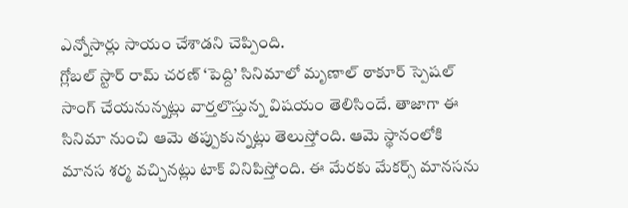ఎన్నోసార్లు సాయం చేశాడని చెప్పింది.
గ్లోబల్ స్టార్ రామ్ చరణ్ ‘పెద్ది’ సినిమాలో మృణాల్ ఠాకూర్ స్పెషల్ సాంగ్ చేయనున్నట్లు వార్తలొస్తున్న విషయం తెలిసిందే. తాజాగా ఈ సినిమా నుంచి ఆమె తప్పుకున్నట్లు తెలుస్తోంది. ఆమె స్థానంలోకి మానస శర్మ వచ్చినట్లు టాక్ వినిపిస్తోంది. ఈ మేరకు మేకర్స్ మానసను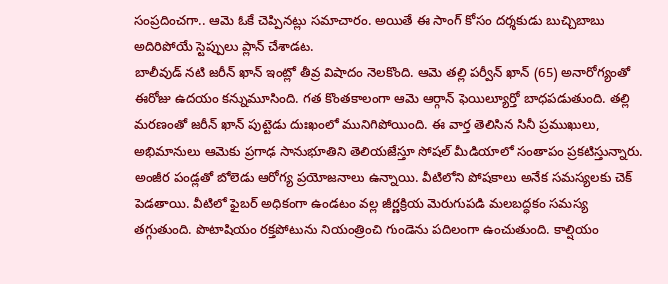సంప్రదించగా.. ఆమె ఓకే చెప్పినట్లు సమాచారం. అయితే ఈ సాంగ్ కోసం దర్శకుడు బుచ్చిబాబు అదిరిపోయే స్టెప్పులు ప్లాన్ చేశాడట.
బాలీవుడ్ నటి జరీన్ ఖాన్ ఇంట్లో తీవ్ర విషాదం నెలకొంది. ఆమె తల్లి పర్వీన్ ఖాన్ (65) అనారోగ్యంతో ఈరోజు ఉదయం కన్నుమూసింది. గత కొంతకాలంగా ఆమె ఆర్గాన్ ఫెయిల్యూర్తో బాధపడుతుంది. తల్లి మరణంతో జరీన్ ఖాన్ పుట్టెడు దుఃఖంలో మునిగిపోయింది. ఈ వార్త తెలిసిన సినీ ప్రముఖులు, అభిమానులు ఆమెకు ప్రగాఢ సానుభూతిని తెలియజేస్తూ సోషల్ మీడియాలో సంతాపం ప్రకటిస్తున్నారు.
అంజీర పండ్లతో బోలెడు ఆరోగ్య ప్రయోజనాలు ఉన్నాయి. వీటిలోని పోషకాలు అనేక సమస్యలకు చెక్ పెడతాయి. వీటిలో ఫైబర్ అధికంగా ఉండటం వల్ల జీర్ణక్రియ మెరుగుపడి మలబద్ధకం సమస్య తగ్గుతుంది. పొటాషియం రక్తపోటును నియంత్రించి గుండెను పదిలంగా ఉంచుతుంది. కాల్షియం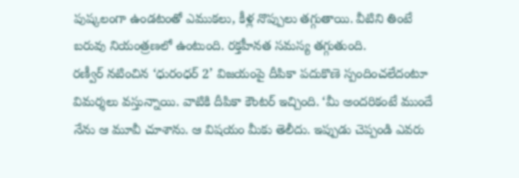పుష్కలంగా ఉండటంతో ఎముకలు, కీళ్ల నొప్పులు తగ్గుతాయి. వీటిని తింటే బరువు నియంత్రణలో ఉంటుంది. రక్తహీనత సమస్య తగ్గుతుంది.
రణ్వీర్ నటించిన ‘ధురంధర్ 2’ విజయంపై దీపికా పదుకొణె స్పందించలేదంటూ విమర్శలు వస్తున్నాయి. వాటికి దీపికా కౌంటర్ ఇచ్చింది. ‘మీ అందరికంటే ముందే నేను ఆ మూవీ చూశాను. ఆ విషయం మీకు తెలీదు. ఇప్పుడు చెప్పండి ఎవరు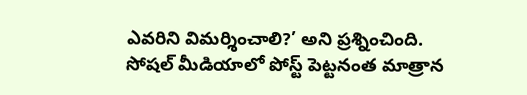ఎవరిని విమర్శించాలి?’ అని ప్రశ్నించింది. సోషల్ మీడియాలో పోస్ట్ పెట్టనంత మాత్రాన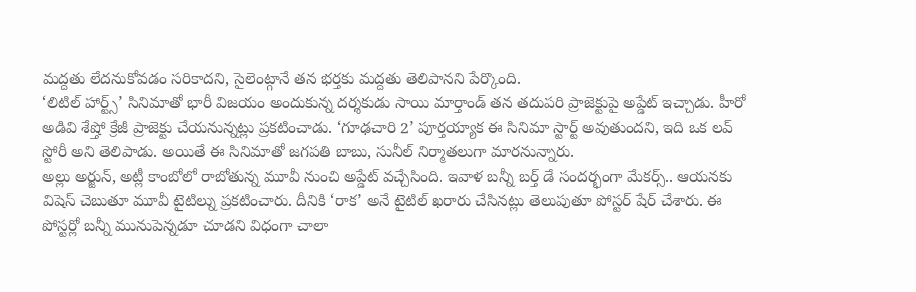మద్దతు లేదనుకోవడం సరికాదని, సైలెంట్గానే తన భర్తకు మద్దతు తెలిపానని పేర్కొంది.
‘లిటిల్ హార్ట్స్’ సినిమాతో భారీ విజయం అందుకున్న దర్శకుడు సాయి మార్తాండ్ తన తదుపరి ప్రాజెక్టుపై అప్డేట్ ఇచ్చాడు. హీరో అడివి శేష్తో క్రేజీ ప్రాజెక్టు చేయనున్నట్లు ప్రకటించాడు. ‘గూఢచారి 2’ పూర్తయ్యాక ఈ సినిమా స్టార్ట్ అవుతుందని, ఇది ఒక లవ్ స్టోరీ అని తెలిపాడు. అయితే ఈ సినిమాతో జగపతి బాబు, సునీల్ నిర్మాతలుగా మారనున్నారు.
అల్లు అర్జున్, అట్లీ కాంబోలో రాబోతున్న మూవీ నుంచి అప్డేట్ వచ్చేసింది. ఇవాళ బన్నీ బర్త్ డే సందర్భంగా మేకర్స్.. ఆయనకు విషెస్ చెబుతూ మూవీ టైటిల్ను ప్రకటించారు. దీనికి ‘రాక’ అనే టైటిల్ ఖరారు చేసినట్లు తెలుపుతూ పోస్టర్ షేర్ చేశారు. ఈ పోస్టర్లో బన్నీ మునుపెన్నడూ చూడని విధంగా చాలా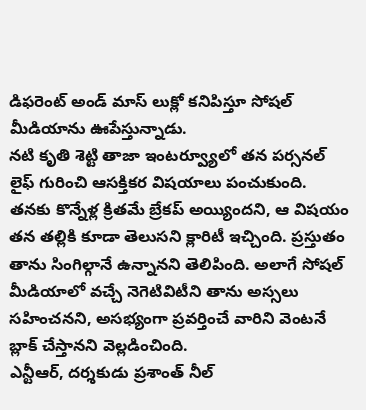డిఫరెంట్ అండ్ మాస్ లుక్లో కనిపిస్తూ సోషల్ మీడియాను ఊపేస్తున్నాడు.
నటి కృతి శెట్టి తాజా ఇంటర్వ్యూలో తన పర్సనల్ లైఫ్ గురించి ఆసక్తికర విషయాలు పంచుకుంది. తనకు కొన్నేళ్ల క్రితమే బ్రేకప్ అయ్యిందని, ఆ విషయం తన తల్లికి కూడా తెలుసని క్లారిటీ ఇచ్చింది. ప్రస్తుతం తాను సింగిల్గానే ఉన్నానని తెలిపింది. అలాగే సోషల్ మీడియాలో వచ్చే నెగెటివిటీని తాను అస్సలు సహించనని, అసభ్యంగా ప్రవర్తించే వారిని వెంటనే బ్లాక్ చేస్తానని వెల్లడించింది.
ఎన్టీఆర్, దర్శకుడు ప్రశాంత్ నీల్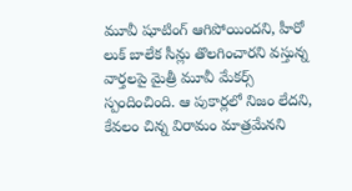మూవీ షూటింగ్ ఆగిపోయిందని, హీరో లుక్ బాలేక సీన్లు తొలగించారని వస్తున్న వార్తలపై మైత్రీ మూవీ మేకర్స్ స్పందించింది. ఆ పుకార్లలో నిజం లేదని, కేవలం చిన్న విరామం మాత్రమేనని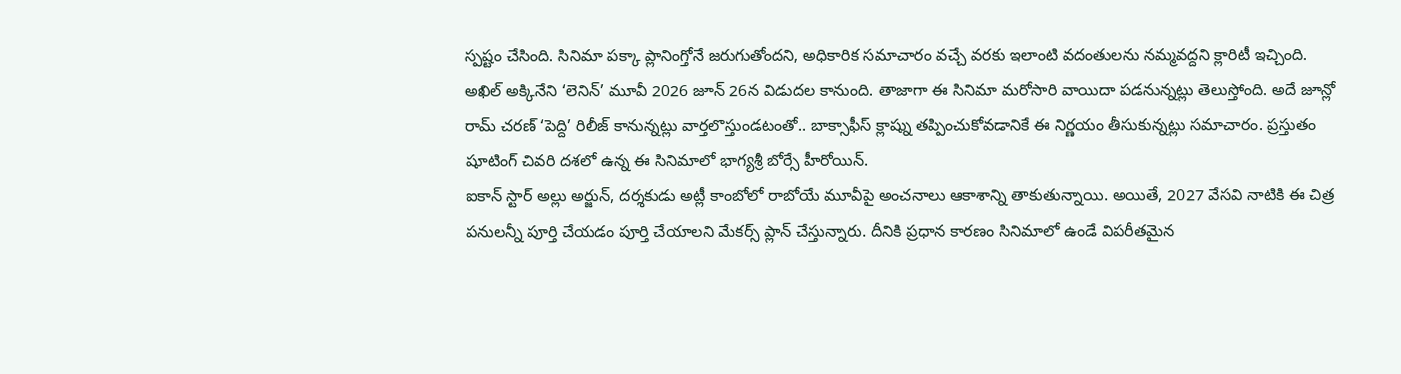స్పష్టం చేసింది. సినిమా పక్కా ప్లానింగ్తోనే జరుగుతోందని, అధికారిక సమాచారం వచ్చే వరకు ఇలాంటి వదంతులను నమ్మవద్దని క్లారిటీ ఇచ్చింది.
అఖిల్ అక్కినేని ‘లెనిన్’ మూవీ 2026 జూన్ 26న విడుదల కానుంది. తాజాగా ఈ సినిమా మరోసారి వాయిదా పడనున్నట్లు తెలుస్తోంది. అదే జూన్లో రామ్ చరణ్ ‘పెద్ది’ రిలీజ్ కానున్నట్లు వార్తలొస్తుండటంతో.. బాక్సాఫీస్ క్లాష్ను తప్పించుకోవడానికే ఈ నిర్ణయం తీసుకున్నట్లు సమాచారం. ప్రస్తుతం షూటింగ్ చివరి దశలో ఉన్న ఈ సినిమాలో భాగ్యశ్రీ బోర్సే హీరోయిన్.
ఐకాన్ స్టార్ అల్లు అర్జున్, దర్శకుడు అట్లీ కాంబోలో రాబోయే మూవీపై అంచనాలు ఆకాశాన్ని తాకుతున్నాయి. అయితే, 2027 వేసవి నాటికి ఈ చిత్ర పనులన్నీ పూర్తి చేయడం పూర్తి చేయాలని మేకర్స్ ప్లాన్ చేస్తున్నారు. దీనికి ప్రధాన కారణం సినిమాలో ఉండే విపరీతమైన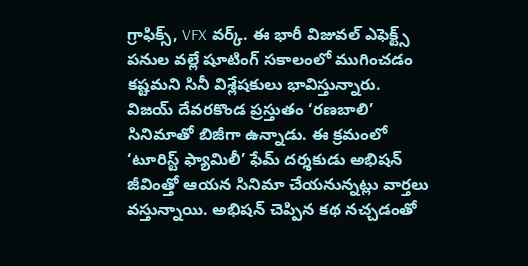గ్రాఫిక్స్, VFX వర్క్. ఈ భారీ విజువల్ ఎఫెక్ట్స్ పనుల వల్లే షూటింగ్ సకాలంలో ముగించడం కష్టమని సినీ విశ్లేషకులు భావిస్తున్నారు.
విజయ్ దేవరకొండ ప్రస్తుతం ‘రణబాలి’ సినిమాతో బిజీగా ఉన్నాడు. ఈ క్రమంలో ‘టూరిస్ట్ ఫ్యామిలీ’ ఫేమ్ దర్శకుడు అభిషన్ జీవింత్తో ఆయన సినిమా చేయనున్నట్లు వార్తలు వస్తున్నాయి. అభిషన్ చెప్పిన కథ నచ్చడంతో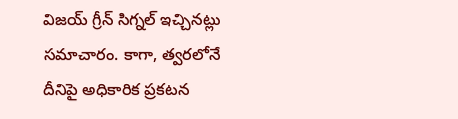విజయ్ గ్రీన్ సిగ్నల్ ఇచ్చినట్లు సమాచారం. కాగా, త్వరలోనే దీనిపై అధికారిక ప్రకటన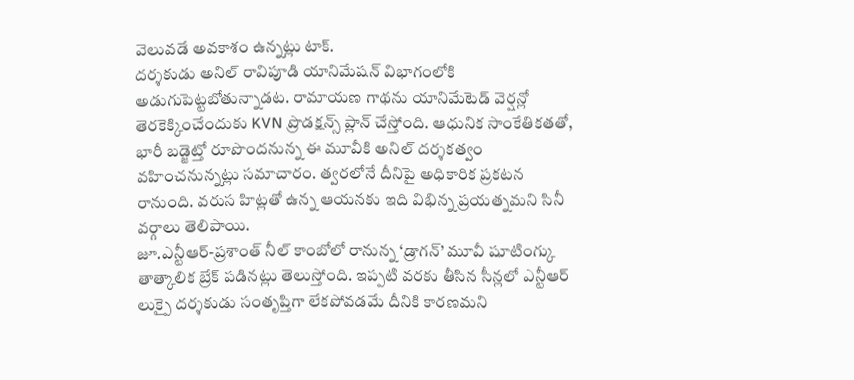వెలువడే అవకాశం ఉన్నట్లు టాక్.
దర్శకుడు అనిల్ రావిపూడి యానిమేషన్ విభాగంలోకి అడుగుపెట్టబోతున్నాడట. రామాయణ గాథను యానిమేటెడ్ వెర్షన్లో తెరకెక్కించేందుకు KVN ప్రొడక్షన్స్ ప్లాన్ చేస్తోంది. ఆధునిక సాంకేతికతతో, భారీ బడ్జెట్తో రూపొందనున్న ఈ మూవీకి అనిల్ దర్శకత్వం వహించనున్నట్లు సమాచారం. త్వరలోనే దీనిపై అధికారిక ప్రకటన రానుంది. వరుస హిట్లతో ఉన్న ఆయనకు ఇది విభిన్న ప్రయత్నమని సినీ వర్గాలు తెలిపాయి.
జూ.ఎన్టీఆర్-ప్రశాంత్ నీల్ కాంబోలో రానున్న ‘డ్రాగన్’ మూవీ షూటింగ్కు తాత్కాలిక బ్రేక్ పడినట్లు తెలుస్తోంది. ఇప్పటి వరకు తీసిన సీన్లలో ఎన్టీఆర్ లుక్పై దర్శకుడు సంతృప్తిగా లేకపోవడమే దీనికి కారణమని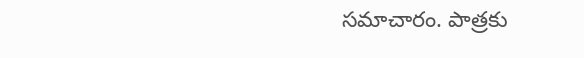సమాచారం. పాత్రకు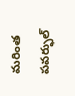మరింత పవర్ఫుల్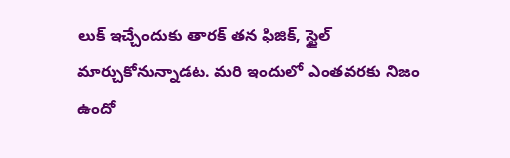లుక్ ఇచ్చేందుకు తారక్ తన ఫిజిక్, స్టైల్ మార్చుకోనున్నాడట. మరి ఇందులో ఎంతవరకు నిజం ఉందో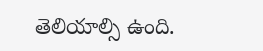తెలియాల్సి ఉంది.